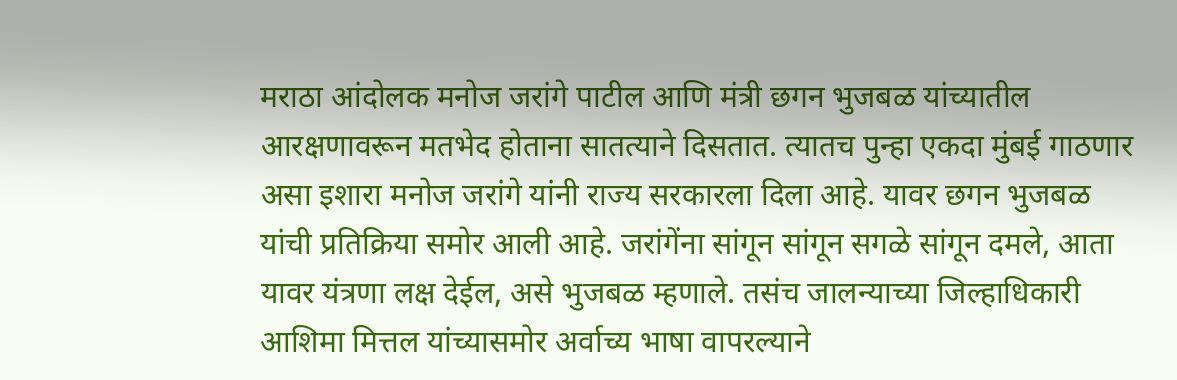मराठा आंदोलक मनोज जरांगे पाटील आणि मंत्री छगन भुजबळ यांच्यातील आरक्षणावरून मतभेद होताना सातत्याने दिसतात. त्यातच पुन्हा एकदा मुंबई गाठणार असा इशारा मनोज जरांगे यांनी राज्य सरकारला दिला आहे. यावर छगन भुजबळ यांची प्रतिक्रिया समोर आली आहे. जरांगेंना सांगून सांगून सगळे सांगून दमले, आता यावर यंत्रणा लक्ष देईल, असे भुजबळ म्हणाले. तसंच जालन्याच्या जिल्हाधिकारी आशिमा मित्तल यांच्यासमोर अर्वाच्य भाषा वापरल्याने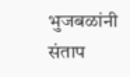भुजबळांनी संताप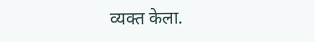व्यक्त केला.